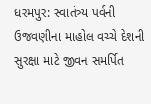ધરમપુર: સ્વાતંત્ર્ય પર્વની ઉજવણીના માહોલ વચ્ચે દેશની સુરક્ષા માટે જીવન સમર્પિત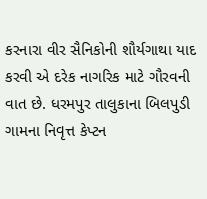કરનારા વીર સૈનિકોની શૌર્યગાથા યાદ કરવી એ દરેક નાગરિક માટે ગૌરવની વાત છે. ધરમપુર તાલુકાના બિલપુડી ગામના નિવૃત્ત કેપ્ટન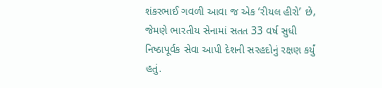શંકરભાઈ ગવળી આવા જ એક ‘રીયલ હીરો’ છે, જેમણે ભારતીય સેનામાં સતત 33 વર્ષ સુધી નિષ્ઠાપૂર્વક સેવા આપી દેશની સરહદોનું રક્ષણ કર્યું હતું.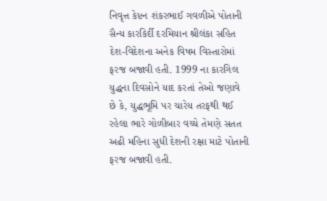નિવૃત્ત કેપ્ટન શંકરભાઈ ગવળીએ પોતાની સૈન્ય કારકિર્દી દરમિયાન શ્રીલંકા સહિત દેશ-વિદેશના અનેક વિષમ વિસ્તારોમાં ફરજ બજાવી હતી. 1999 ના કારગિલ યુદ્ધના દિવસોને યાદ કરતાં તેઓ જણાવે છે કે, યુદ્ધભૂમિ પર ચારેય તરફથી થઈ રહેલા ભારે ગોળીબાર વચ્ચે તેમણે સતત અઢી મહિના સુધી દેશની રક્ષા માટે પોતાની ફરજ બજાવી હતી.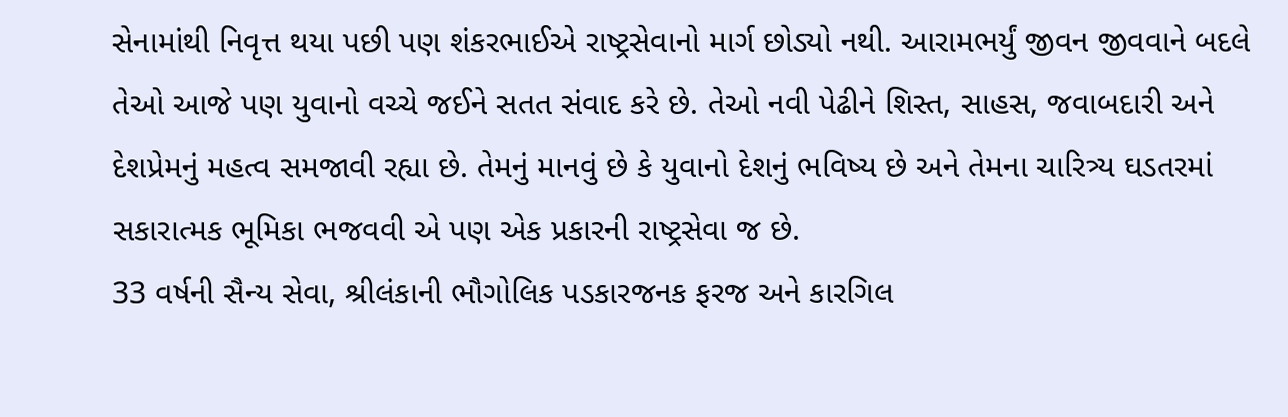સેનામાંથી નિવૃત્ત થયા પછી પણ શંકરભાઈએ રાષ્ટ્રસેવાનો માર્ગ છોડ્યો નથી. આરામભર્યું જીવન જીવવાને બદલે તેઓ આજે પણ યુવાનો વચ્ચે જઈને સતત સંવાદ કરે છે. તેઓ નવી પેઢીને શિસ્ત, સાહસ, જવાબદારી અને દેશપ્રેમનું મહત્વ સમજાવી રહ્યા છે. તેમનું માનવું છે કે યુવાનો દેશનું ભવિષ્ય છે અને તેમના ચારિત્ર્ય ઘડતરમાં સકારાત્મક ભૂમિકા ભજવવી એ પણ એક પ્રકારની રાષ્ટ્રસેવા જ છે.
33 વર્ષની સૈન્ય સેવા, શ્રીલંકાની ભૌગોલિક પડકારજનક ફરજ અને કારગિલ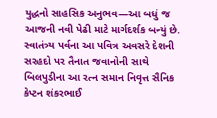યુદ્ધનો સાહસિક અનુભવ—આ બધું જ આજની નવી પેઢી માટે માર્ગદર્શક બન્યું છે. સ્વાતંત્ર્ય પર્વના આ પવિત્ર અવસરે દેશની સરહદો પર તૈનાત જવાનોની સાથે બિલપુડીના આ રત્ન સમાન નિવૃત્ત સૈનિક કેપ્ટન શંકરભાઈ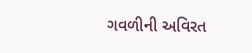ગવળીની અવિરત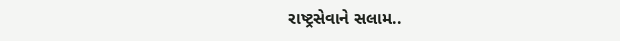રાષ્ટ્રસેવાને સલામ..